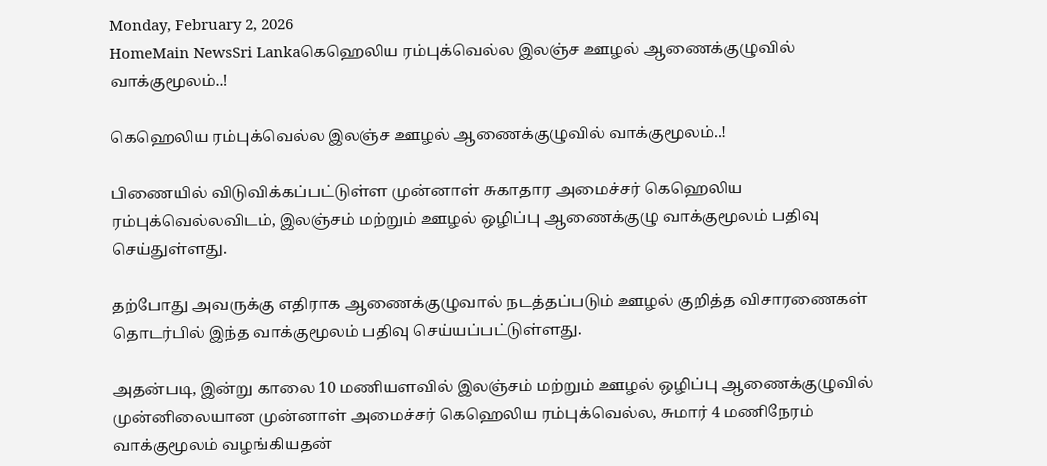Monday, February 2, 2026
HomeMain NewsSri Lankaகெஹெலிய ரம்புக்வெல்ல இலஞ்ச ஊழல் ஆணைக்குழுவில் வாக்குமூலம்..!

கெஹெலிய ரம்புக்வெல்ல இலஞ்ச ஊழல் ஆணைக்குழுவில் வாக்குமூலம்..!

பிணையில் விடுவிக்கப்பட்டுள்ள முன்னாள் சுகாதார அமைச்சர் கெஹெலிய ரம்புக்வெல்லவிடம், இலஞ்சம் மற்றும் ஊழல் ஒழிப்பு ஆணைக்குழு வாக்குமூலம் பதிவு செய்துள்ளது.

தற்போது அவருக்கு எதிராக ஆணைக்குழுவால் நடத்தப்படும் ஊழல் குறித்த விசாரணைகள் தொடர்பில் இந்த வாக்குமூலம் பதிவு செய்யப்பட்டுள்ளது.

அதன்படி, இன்று காலை 10 மணியளவில் இலஞ்சம் மற்றும் ஊழல் ஒழிப்பு ஆணைக்குழுவில் முன்னிலையான முன்னாள் அமைச்சர் கெஹெலிய ரம்புக்வெல்ல, சுமார் 4 மணிநேரம் வாக்குமூலம் வழங்கியதன்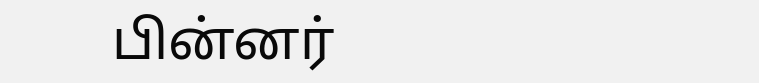பின்னர்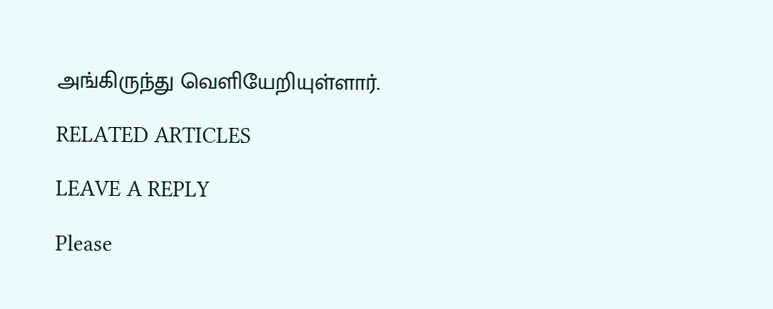அங்கிருந்து வெளியேறியுள்ளார்.

RELATED ARTICLES

LEAVE A REPLY

Please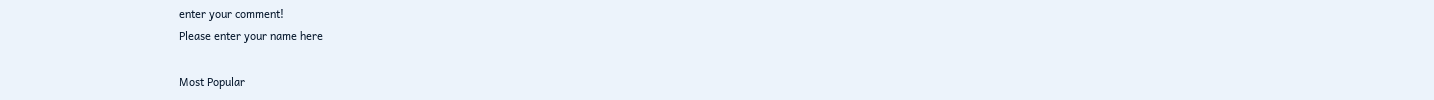enter your comment!
Please enter your name here

Most Popular